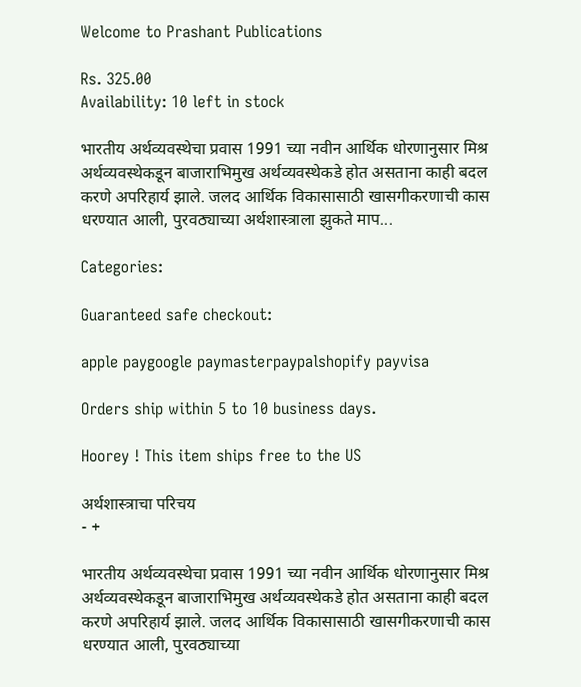Welcome to Prashant Publications

Rs. 325.00
Availability: 10 left in stock

भारतीय अर्थव्यवस्थेचा प्रवास 1991 च्या नवीन आर्थिक धोरणानुसार मिश्र अर्थव्यवस्थेकडून बाजाराभिमुख अर्थव्यवस्थेकडे होत असताना काही बदल करणे अपरिहार्य झाले. जलद आर्थिक विकासासाठी खासगीकरणाची कास धरण्यात आली, पुरवठ्याच्या अर्थशास्त्राला झुकते माप...

Categories:

Guaranteed safe checkout:

apple paygoogle paymasterpaypalshopify payvisa

Orders ship within 5 to 10 business days.

Hoorey ! This item ships free to the US

अर्थशास्त्राचा परिचय
- +

भारतीय अर्थव्यवस्थेचा प्रवास 1991 च्या नवीन आर्थिक धोरणानुसार मिश्र अर्थव्यवस्थेकडून बाजाराभिमुख अर्थव्यवस्थेकडे होत असताना काही बदल करणे अपरिहार्य झाले. जलद आर्थिक विकासासाठी खासगीकरणाची कास धरण्यात आली, पुरवठ्याच्या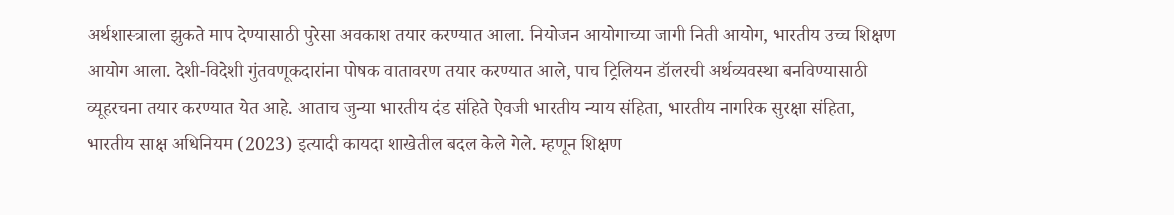अर्थशास्त्राला झुकते माप देण्यासाठी पुरेसा अवकाश तयार करण्यात आला. नियोजन आयोगाच्या जागी निती आयोग, भारतीय उच्च शिक्षण आयोग आला. देशी-विदेशी गुंतवणूकदारांना पोषक वातावरण तयार करण्यात आले, पाच ट्रिलियन डॉलरची अर्थव्यवस्था बनविण्यासाठी व्यूहरचना तयार करण्यात येत आहे. आताच जुन्या भारतीय दंड संहिते ऐवजी भारतीय न्याय संहिता, भारतीय नागरिक सुरक्षा संहिता, भारतीय साक्ष अधिनियम (2023) इत्यादी कायदा शाखेतील बदल केले गेले. म्हणून शिक्षण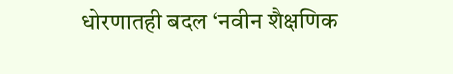धोरणातही बदल ‘नवीन शैक्षणिक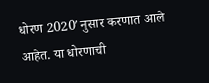धोरण 2020′ नुसार करणात आले आहेत. या धोरणाची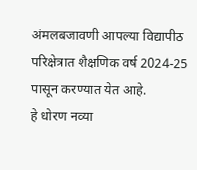अंमलबजावणी आपल्या विद्यापीठ परिक्षेत्रात शैक्षणिक वर्ष 2024-25 पासून करण्यात येत आहे.
हे धोरण नव्या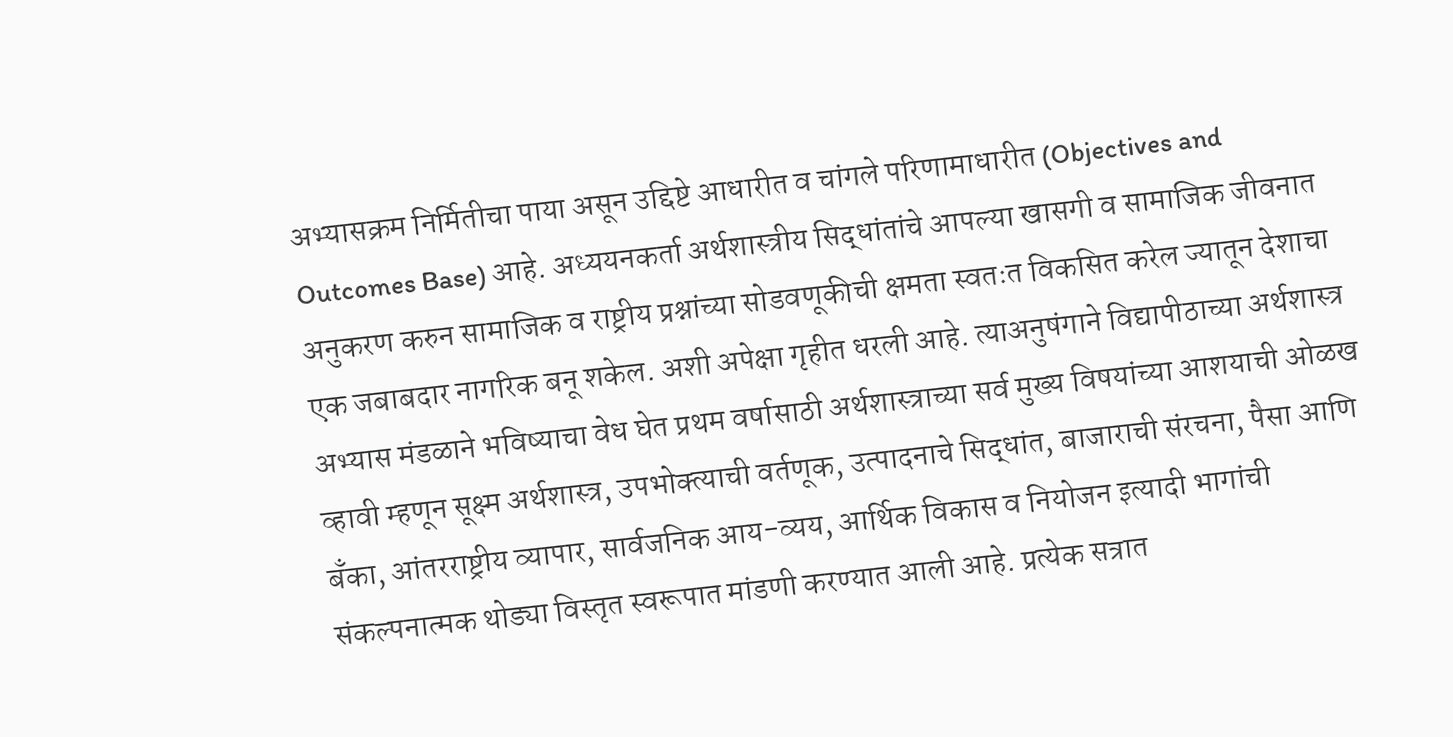अभ्यासक्रम निर्मितीचा पाया असून उद्दिष्टे आधारीत व चांगले परिणामाधारीत (Objectives and Outcomes Base) आहे. अध्ययनकर्ता अर्थशास्त्रीय सिद्धांतांचे आपल्या खासगी व सामाजिक जीवनात अनुकरण करुन सामाजिक व राष्ट्रीय प्रश्नांच्या सोडवणूकीची क्षमता स्वतःत विकसित करेल ज्यातून देशाचा एक जबाबदार नागरिक बनू शकेल. अशी अपेक्षा गृहीत धरली आहे. त्याअनुषंगाने विद्यापीठाच्या अर्थशास्त्र अभ्यास मंडळाने भविष्याचा वेध घेत प्रथम वर्षासाठी अर्थशास्त्राच्या सर्व मुख्य विषयांच्या आशयाची ओळख व्हावी म्हणून सूक्ष्म अर्थशास्त्र, उपभोक्त्याची वर्तणूक, उत्पादनाचे सिद्धांत, बाजाराची संरचना, पैसा आणि बँका, आंतरराष्ट्रीय व्यापार, सार्वजनिक आय-व्यय, आर्थिक विकास व नियोजन इत्यादी भागांची संकल्पनात्मक थोड्या विस्तृत स्वरूपात मांडणी करण्यात आली आहे. प्रत्येक सत्रात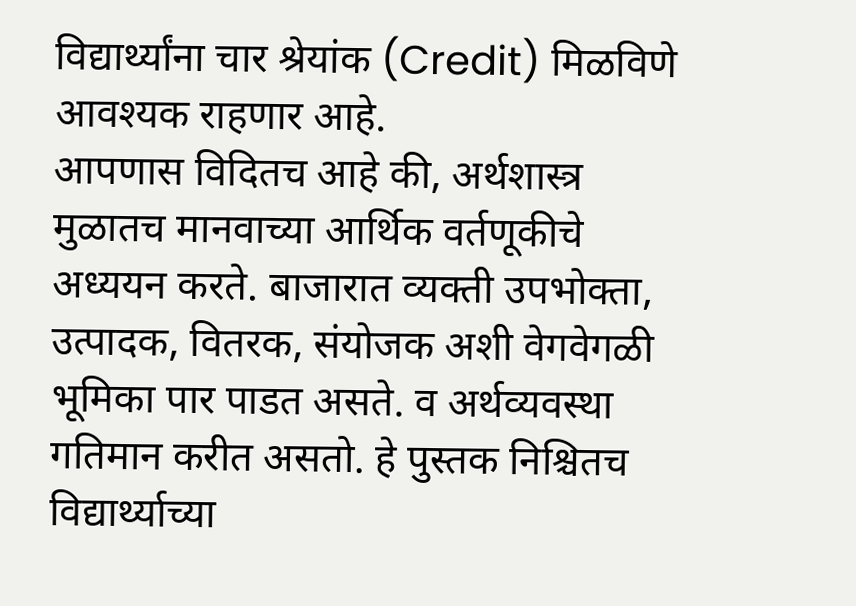विद्यार्थ्यांना चार श्रेयांक (Credit) मिळविणे आवश्यक राहणार आहे.
आपणास विदितच आहे की, अर्थशास्त्र मुळातच मानवाच्या आर्थिक वर्तणूकीचे अध्ययन करते. बाजारात व्यक्ती उपभोक्ता, उत्पादक, वितरक, संयोजक अशी वेगवेगळी भूमिका पार पाडत असते. व अर्थव्यवस्था गतिमान करीत असतो. हे पुस्तक निश्चितच विद्यार्थ्याच्या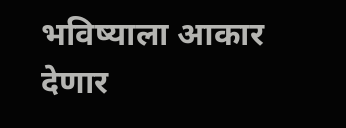भविष्याला आकार देणार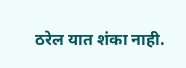ठरेल यात शंका नाही.